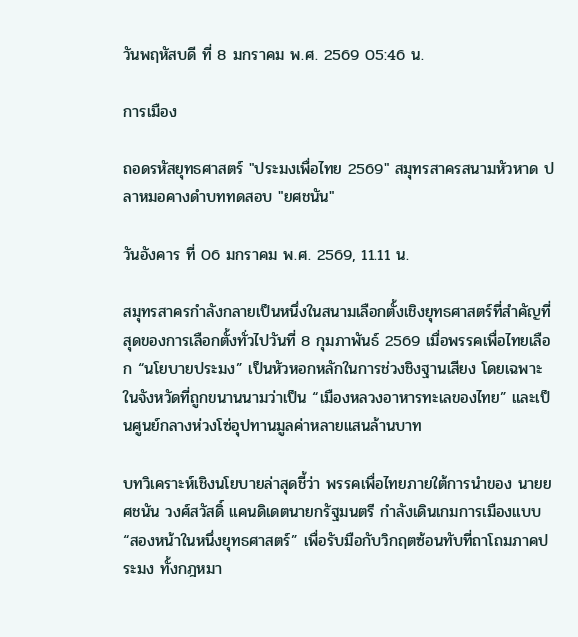วันพฤหัสบดี ที่ 8 มกราคม พ.ศ. 2569 05:46 น.

การเมือง

ถอดรหัสยุทธศาสตร์ "ประมงเพื่อไทย 2569" สมุทรสาครสนามหัวหาด ปลาหมอคางดำบททดสอบ "ยศชนัน"

วันอังคาร ที่ 06 มกราคม พ.ศ. 2569, 11.11 น.

สมุทรสาครกำลังกลายเป็นหนึ่งในสนามเลือกตั้งเชิงยุทธศาสตร์ที่สำคัญที่สุดของการเลือกตั้งทั่วไปวันที่ 8 กุมภาพันธ์ 2569 เมื่อพรรคเพื่อไทยเลือก “นโยบายประมง” เป็นหัวหอกหลักในการช่วงชิงฐานเสียง โดยเฉพาะในจังหวัดที่ถูกขนานนามว่าเป็น “เมืองหลวงอาหารทะเลของไทย” และเป็นศูนย์กลางห่วงโซ่อุปทานมูลค่าหลายแสนล้านบาท

บทวิเคราะห์เชิงนโยบายล่าสุดชี้ว่า พรรคเพื่อไทยภายใต้การนำของ นายยศชนัน วงศ์สวัสดิ์ แคนดิเดตนายกรัฐมนตรี กำลังเดินเกมการเมืองแบบ “สองหน้าในหนึ่งยุทธศาสตร์” เพื่อรับมือกับวิกฤตซ้อนทับที่ถาโถมภาคประมง ทั้งกฎหมา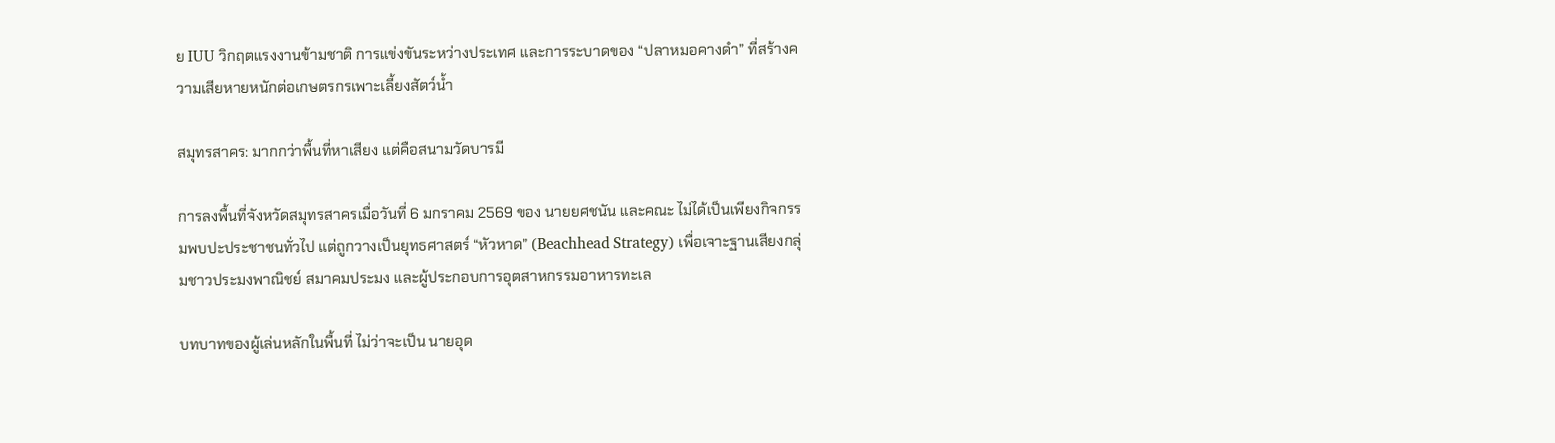ย IUU วิกฤตแรงงานข้ามชาติ การแข่งขันระหว่างประเทศ และการระบาดของ “ปลาหมอคางดำ” ที่สร้างความเสียหายหนักต่อเกษตรกรเพาะเลี้ยงสัตว์น้ำ

สมุทรสาคร: มากกว่าพื้นที่หาเสียง แต่คือสนามวัดบารมี

การลงพื้นที่จังหวัดสมุทรสาครเมื่อวันที่ 6 มกราคม 2569 ของ นายยศชนัน และคณะ ไม่ได้เป็นเพียงกิจกรรมพบปะประชาชนทั่วไป แต่ถูกวางเป็นยุทธศาสตร์ “หัวหาด” (Beachhead Strategy) เพื่อเจาะฐานเสียงกลุ่มชาวประมงพาณิชย์ สมาคมประมง และผู้ประกอบการอุตสาหกรรมอาหารทะเล

บทบาทของผู้เล่นหลักในพื้นที่ ไม่ว่าจะเป็น นายอุด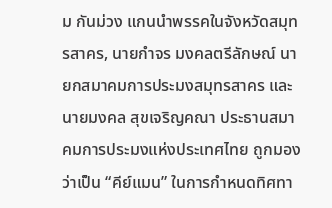ม กันม่วง แกนนำพรรคในจังหวัดสมุทรสาคร, นายกำจร มงคลตรีลักษณ์ นายกสมาคมการประมงสมุทรสาคร และ นายมงคล สุขเจริญคณา ประธานสมาคมการประมงแห่งประเทศไทย ถูกมองว่าเป็น “คีย์แมน” ในการกำหนดทิศทา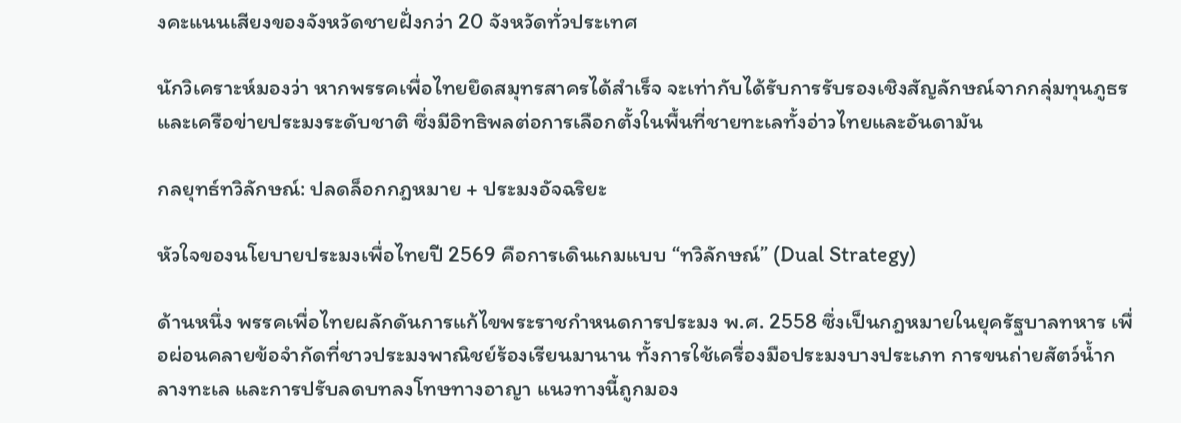งคะแนนเสียงของจังหวัดชายฝั่งกว่า 20 จังหวัดทั่วประเทศ

นักวิเคราะห์มองว่า หากพรรคเพื่อไทยยึดสมุทรสาครได้สำเร็จ จะเท่ากับได้รับการรับรองเชิงสัญลักษณ์จากกลุ่มทุนภูธรและเครือข่ายประมงระดับชาติ ซึ่งมีอิทธิพลต่อการเลือกตั้งในพื้นที่ชายทะเลทั้งอ่าวไทยและอันดามัน

กลยุทธ์ทวิลักษณ์: ปลดล็อกกฎหมาย + ประมงอัจฉริยะ

หัวใจของนโยบายประมงเพื่อไทยปี 2569 คือการเดินเกมแบบ “ทวิลักษณ์” (Dual Strategy)

ด้านหนึ่ง พรรคเพื่อไทยผลักดันการแก้ไขพระราชกำหนดการประมง พ.ศ. 2558 ซึ่งเป็นกฎหมายในยุครัฐบาลทหาร เพื่อผ่อนคลายข้อจำกัดที่ชาวประมงพาณิชย์ร้องเรียนมานาน ทั้งการใช้เครื่องมือประมงบางประเภท การขนถ่ายสัตว์น้ำกลางทะเล และการปรับลดบทลงโทษทางอาญา แนวทางนี้ถูกมอง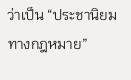ว่าเป็น “ประชานิยมทางกฎหมาย”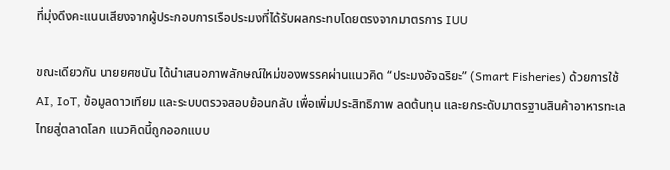ที่มุ่งดึงคะแนนเสียงจากผู้ประกอบการเรือประมงที่ได้รับผลกระทบโดยตรงจากมาตรการ IUU

ขณะเดียวกัน นายยศชนัน ได้นำเสนอภาพลักษณ์ใหม่ของพรรคผ่านแนวคิด “ประมงอัจฉริยะ” (Smart Fisheries) ด้วยการใช้ AI, IoT, ข้อมูลดาวเทียม และระบบตรวจสอบย้อนกลับ เพื่อเพิ่มประสิทธิภาพ ลดต้นทุน และยกระดับมาตรฐานสินค้าอาหารทะเลไทยสู่ตลาดโลก แนวคิดนี้ถูกออกแบบ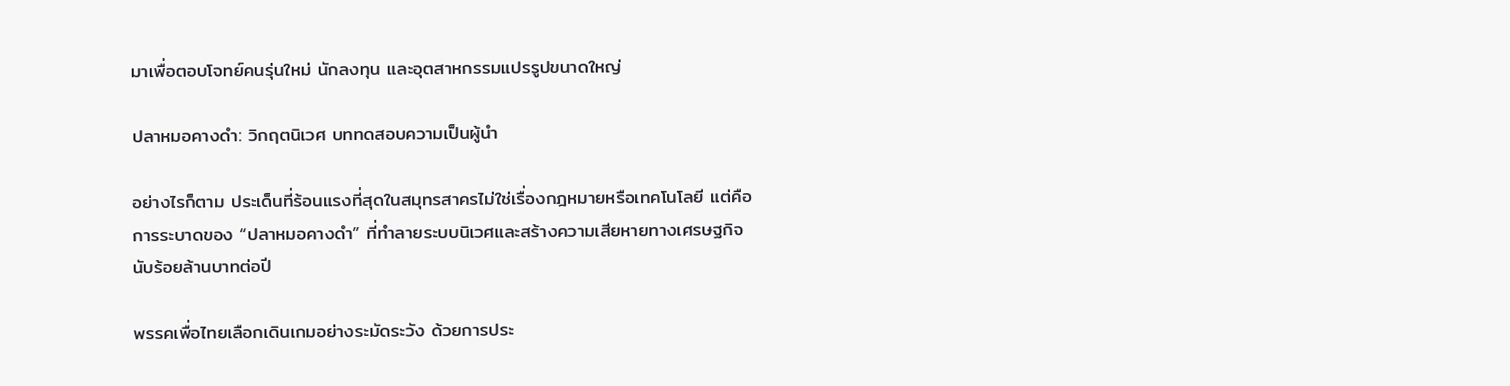มาเพื่อตอบโจทย์คนรุ่นใหม่ นักลงทุน และอุตสาหกรรมแปรรูปขนาดใหญ่

ปลาหมอคางดำ: วิกฤตนิเวศ บททดสอบความเป็นผู้นำ

อย่างไรก็ตาม ประเด็นที่ร้อนแรงที่สุดในสมุทรสาครไม่ใช่เรื่องกฎหมายหรือเทคโนโลยี แต่คือการระบาดของ “ปลาหมอคางดำ” ที่ทำลายระบบนิเวศและสร้างความเสียหายทางเศรษฐกิจนับร้อยล้านบาทต่อปี

พรรคเพื่อไทยเลือกเดินเกมอย่างระมัดระวัง ด้วยการประ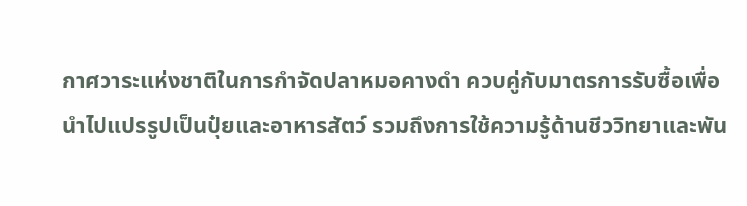กาศวาระแห่งชาติในการกำจัดปลาหมอคางดำ ควบคู่กับมาตรการรับซื้อเพื่อนำไปแปรรูปเป็นปุ๋ยและอาหารสัตว์ รวมถึงการใช้ความรู้ด้านชีววิทยาและพัน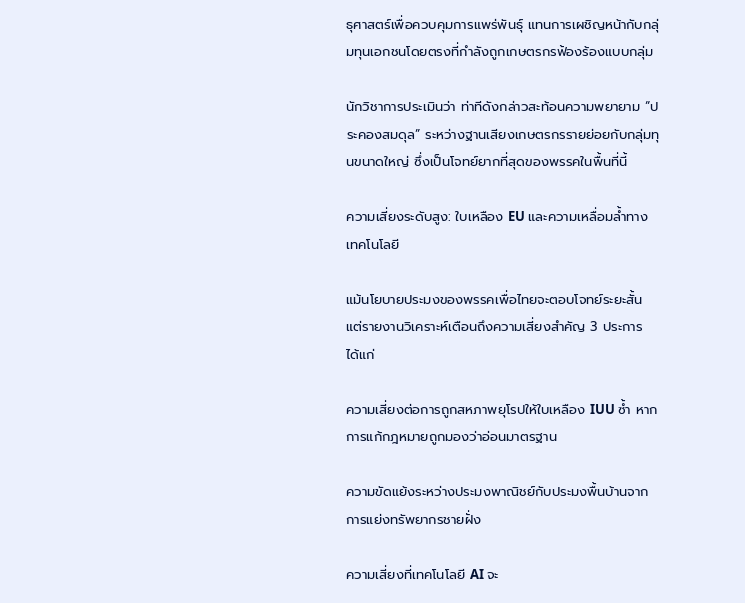ธุศาสตร์เพื่อควบคุมการแพร่พันธุ์ แทนการเผชิญหน้ากับกลุ่มทุนเอกชนโดยตรงที่กำลังถูกเกษตรกรฟ้องร้องแบบกลุ่ม

นักวิชาการประเมินว่า ท่าทีดังกล่าวสะท้อนความพยายาม “ประคองสมดุล” ระหว่างฐานเสียงเกษตรกรรายย่อยกับกลุ่มทุนขนาดใหญ่ ซึ่งเป็นโจทย์ยากที่สุดของพรรคในพื้นที่นี้

ความเสี่ยงระดับสูง: ใบเหลือง EU และความเหลื่อมล้ำทางเทคโนโลยี

แม้นโยบายประมงของพรรคเพื่อไทยจะตอบโจทย์ระยะสั้น แต่รายงานวิเคราะห์เตือนถึงความเสี่ยงสำคัญ 3 ประการ ได้แก่

ความเสี่ยงต่อการถูกสหภาพยุโรปให้ใบเหลือง IUU ซ้ำ หากการแก้กฎหมายถูกมองว่าอ่อนมาตรฐาน

ความขัดแย้งระหว่างประมงพาณิชย์กับประมงพื้นบ้านจากการแย่งทรัพยากรชายฝั่ง

ความเสี่ยงที่เทคโนโลยี AI จะ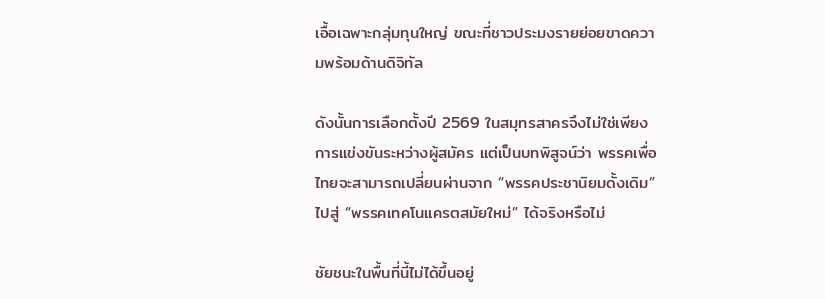เอื้อเฉพาะกลุ่มทุนใหญ่ ขณะที่ชาวประมงรายย่อยขาดความพร้อมด้านดิจิทัล

ดังนั้นการเลือกตั้งปี 2569 ในสมุทรสาครจึงไม่ใช่เพียงการแข่งขันระหว่างผู้สมัคร แต่เป็นบทพิสูจน์ว่า พรรคเพื่อไทยจะสามารถเปลี่ยนผ่านจาก “พรรคประชานิยมดั้งเดิม” ไปสู่ “พรรคเทคโนแครตสมัยใหม่” ได้จริงหรือไม่

ชัยชนะในพื้นที่นี้ไม่ได้ขึ้นอยู่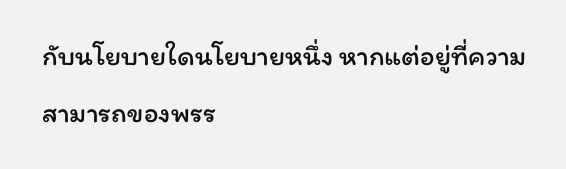กับนโยบายใดนโยบายหนึ่ง หากแต่อยู่ที่ความสามารถของพรร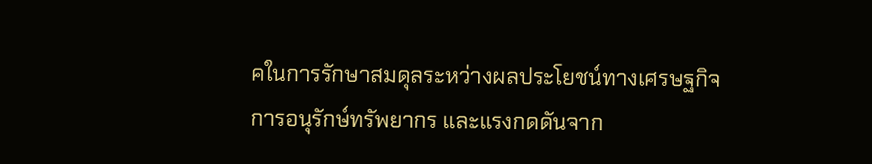คในการรักษาสมดุลระหว่างผลประโยชน์ทางเศรษฐกิจ การอนุรักษ์ทรัพยากร และแรงกดดันจาก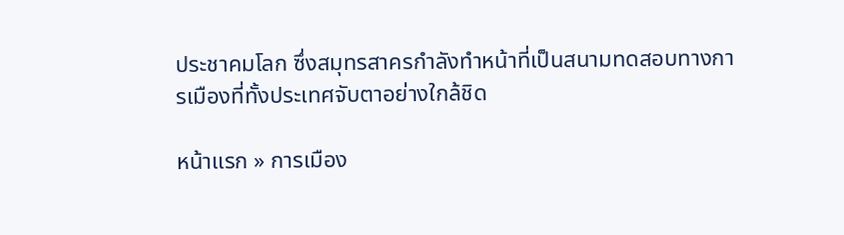ประชาคมโลก ซึ่งสมุทรสาครกำลังทำหน้าที่เป็นสนามทดสอบทางการเมืองที่ทั้งประเทศจับตาอย่างใกล้ชิด

หน้าแรก » การเมือง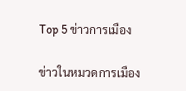Top 5 ข่าวการเมือง

ข่าวในหมวดการเมือง